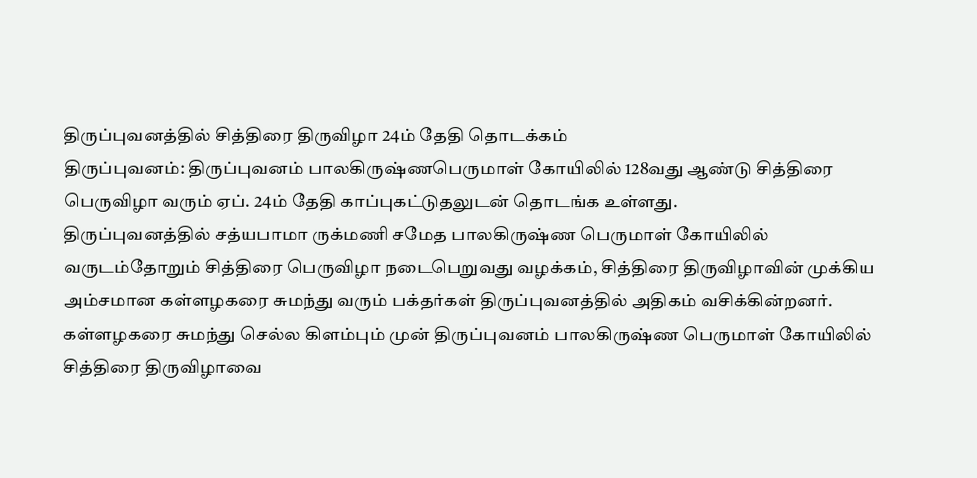திருப்புவனத்தில் சித்திரை திருவிழா 24ம் தேதி தொடக்கம்
திருப்புவனம்: திருப்புவனம் பாலகிருஷ்ணபெருமாள் கோயிலில் 128வது ஆண்டு சித்திரை பெருவிழா வரும் ஏப். 24ம் தேதி காப்புகட்டுதலுடன் தொடங்க உள்ளது.
திருப்புவனத்தில் சத்யபாமா ருக்மணி சமேத பாலகிருஷ்ண பெருமாள் கோயிலில் வருடம்தோறும் சித்திரை பெருவிழா நடைபெறுவது வழக்கம், சித்திரை திருவிழாவின் முக்கிய அம்சமான கள்ளழகரை சுமந்து வரும் பக்தர்கள் திருப்புவனத்தில் அதிகம் வசிக்கின்றனர். கள்ளழகரை சுமந்து செல்ல கிளம்பும் முன் திருப்புவனம் பாலகிருஷ்ண பெருமாள் கோயிலில் சித்திரை திருவிழாவை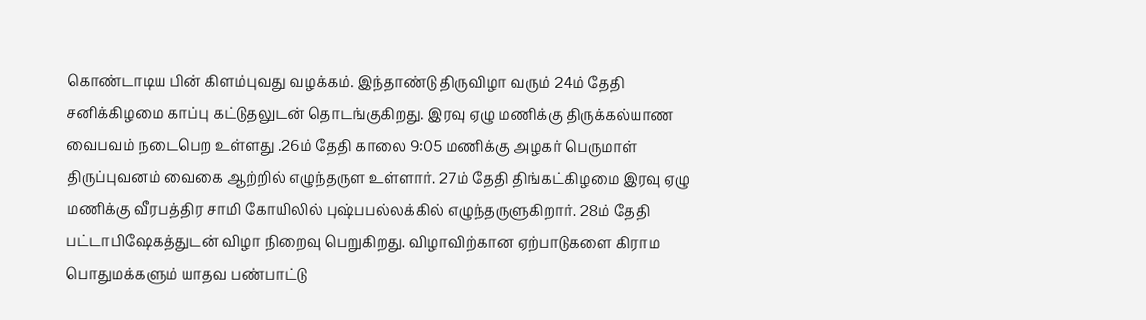கொண்டாடிய பின் கிளம்புவது வழக்கம். இந்தாண்டு திருவிழா வரும் 24ம் தேதி சனிக்கிழமை காப்பு கட்டுதலுடன் தொடங்குகிறது. இரவு ஏழு மணிக்கு திருக்கல்யாண வைபவம் நடைபெற உள்ளது .26ம் தேதி காலை 9:05 மணிக்கு அழகர் பெருமாள் திருப்புவனம் வைகை ஆற்றில் எழுந்தருள உள்ளார். 27ம் தேதி திங்கட்கிழமை இரவு ஏழு மணிக்கு வீரபத்திர சாமி கோயிலில் புஷ்பபல்லக்கில் எழுந்தருளுகிறார். 28ம் தேதி பட்டாபிஷேகத்துடன் விழா நிறைவு பெறுகிறது. விழாவிற்கான ஏற்பாடுகளை கிராம பொதுமக்களும் யாதவ பண்பாட்டு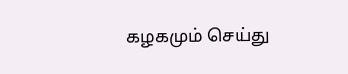கழகமும் செய்து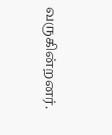வருகின்றனர்.